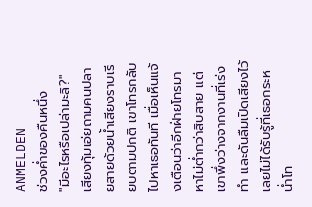ANMELDEN
ช่วงค่ำของคืนหนึ่ง
"มีอะไรหรือเปล่ามะลิ?" เสียงทุ้มเอ่ยถามคนปลายสายด้วยน้ำเสียงราบเรียบตามปกติ เขาโทรกลับไปหาเธอทันที เมื่อเห็นแจ้งเตือนว่าอีกฝ่ายโทรมาหาไม่ต่ำกว่าสิบสาย แต่เขาพึ่งว่างจากงานที่เร่งทำ และดันลืมเปิดเสียงไว้เลยไม่ได้รับรู้ที่เธอกระหน่ำโท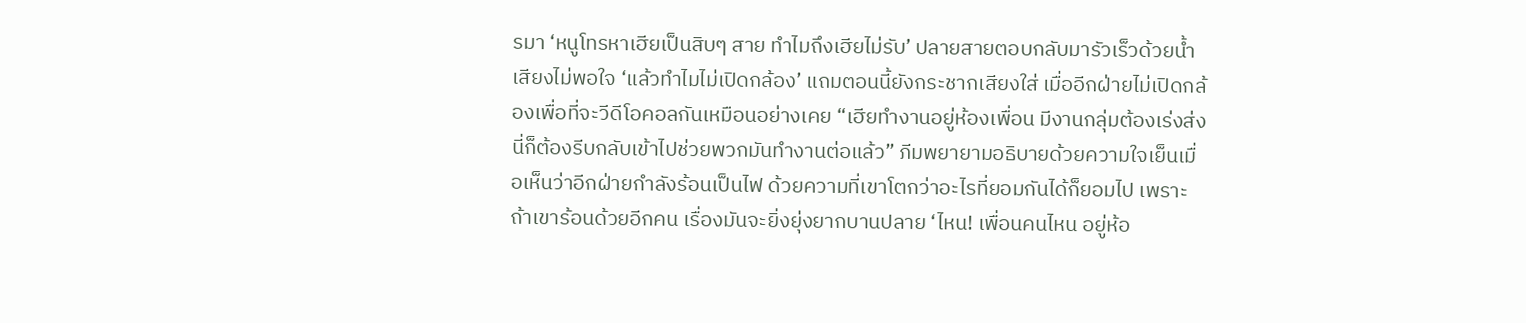รมา ‘หนูโทรหาเฮียเป็นสิบๆ สาย ทำไมถึงเฮียไม่รับ’ ปลายสายตอบกลับมารัวเร็วด้วยน้ำเสียงไม่พอใจ ‘แล้วทำไมไม่เปิดกล้อง’ แถมตอนนี้ยังกระชากเสียงใส่ เมื่ออีกฝ่ายไม่เปิดกล้องเพื่อที่จะวีดีโอคอลกันเหมือนอย่างเคย “เฮียทำงานอยู่ห้องเพื่อน มีงานกลุ่มต้องเร่งส่ง นี่ก็ต้องรีบกลับเข้าไปช่วยพวกมันทำงานต่อแล้ว” ภีมพยายามอธิบายด้วยความใจเย็นเมื่อเห็นว่าอีกฝ่ายกำลังร้อนเป็นไฟ ด้วยความที่เขาโตกว่าอะไรที่ยอมกันได้ก็ยอมไป เพราะถ้าเขาร้อนด้วยอีกคน เรื่องมันจะยิ่งยุ่งยากบานปลาย ‘ไหน! เพื่อนคนไหน อยู่ห้อ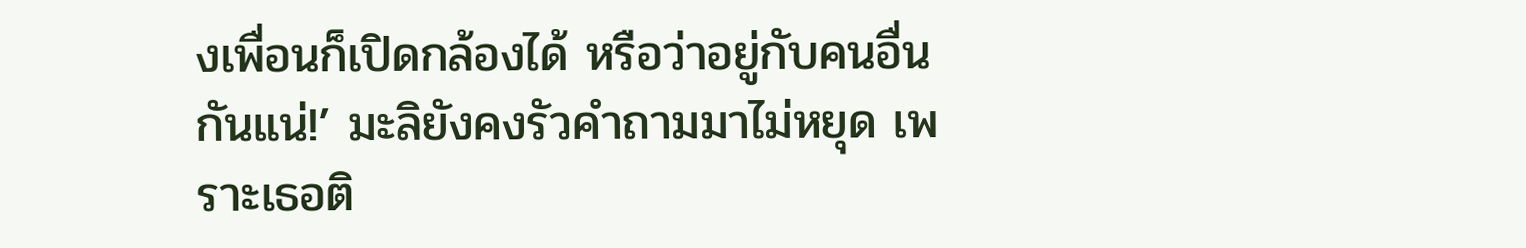งเพื่อนก็เปิดกล้องได้ หรือว่าอยู่กับคนอื่นกันแน่!’ มะลิยังคงรัวคำถามมาไม่หยุด เพราะเธอติ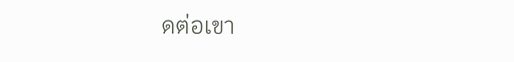ดต่อเขา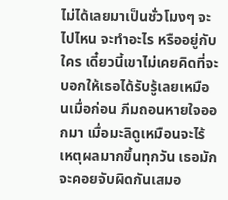ไม่ได้เลยมาเป็นชั่วโมงๆ จะไปไหน จะทำอะไร หรืออยู่กับใคร เดี๋ยวนี้เขาไม่เคยคิดที่จะบอกให้เธอได้รับรู้เลยเหมือนเมื่อก่อน ภีมถอนหายใจออกมา เมื่อมะลิดูเหมือนจะไร้เหตุผลมากขึ้นทุกวัน เธอมักจะคอยจับผิดกันเสมอ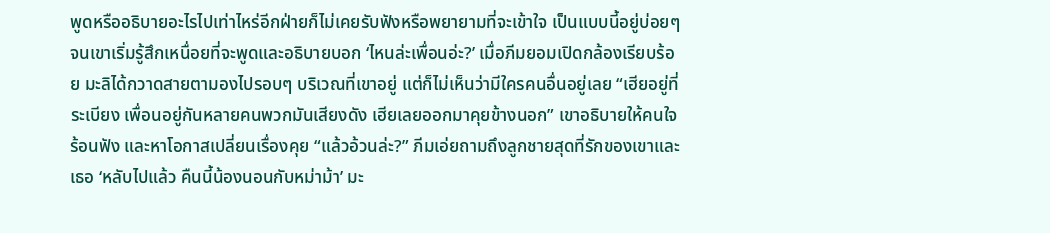พูดหรืออธิบายอะไรไปเท่าไหร่อีกฝ่ายก็ไม่เคยรับฟังหรือพยายามที่จะเข้าใจ เป็นแบบนี้อยู่บ่อยๆ จนเขาเริ่มรู้สึกเหนื่อยที่จะพูดและอธิบายบอก ‘ไหนล่ะเพื่อนอ่ะ?’ เมื่อภีมยอมเปิดกล้องเรียบร้อย มะลิได้กวาดสายตามองไปรอบๆ บริเวณที่เขาอยู่ แต่ก็ไม่เห็นว่ามีใครคนอื่นอยู่เลย “เฮียอยู่ที่ระเบียง เพื่อนอยู่กันหลายคนพวกมันเสียงดัง เฮียเลยออกมาคุยข้างนอก” เขาอธิบายให้คนใจร้อนฟัง และหาโอกาสเปลี่ยนเรื่องคุย “แล้วอ้วนล่ะ?” ภีมเอ่ยถามถึงลูกชายสุดที่รักของเขาและเธอ ‘หลับไปแล้ว คืนนี้น้องนอนกับหม่าม้า’ มะ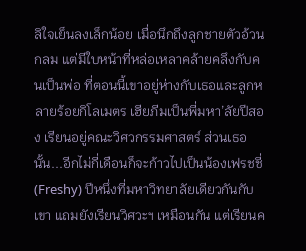ลิใจเย็นลงเล็กน้อย เมื่อนึกถึงลูกชายตัวอ้วนกลม แต่มีใบหน้าที่หล่อเหลาคล้ายคลึงกับคนเป็นพ่อ ที่ตอนนี้เขาอยู่ห่างกับเธอและลูกหลายร้อยกิโลเมตร เฮียภีมเป็นพี่มหา’ลัยปีสอง เรียนอยู่คณะวิศวกรรมศาสตร์ ส่วนเธอนั้น...อีกไม่กี่เดือนก็จะก้าวไปเป็นน้องเฟรชชี่ (Freshy) ปีหนึ่งที่มหาวิทยาลัยเดียวกันกับเขา แถมยังเรียนวิศวะฯ เหมือนกัน แต่เรียนค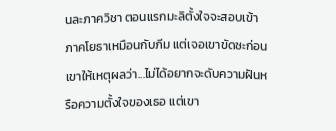นละภาควิชา ตอนแรกมะลิตั้งใจจะสอบเข้าภาคโยธาเหมือนกับภีม แต่เจอเขาขัดซะก่อน เขาให้เหตุผลว่า...ไม่ได้อยากจะดับความฝันหรือความตั้งใจของเธอ แต่เขา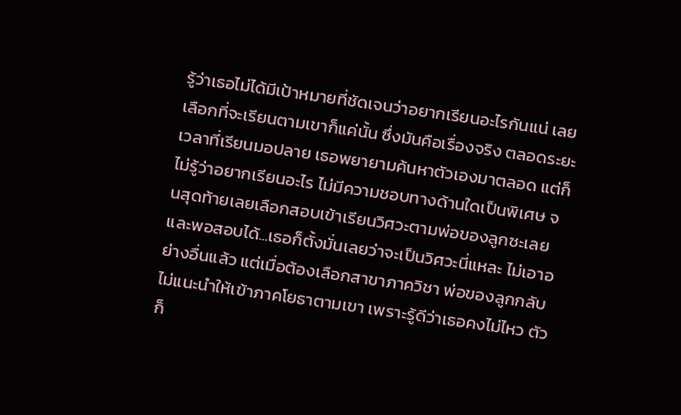รู้ว่าเธอไม่ได้มีเป้าหมายที่ชัดเจนว่าอยากเรียนอะไรกันแน่ เลยเลือกที่จะเรียนตามเขาก็แค่นั้น ซึ่งมันคือเรื่องจริง ตลอดระยะเวลาที่เรียนมอปลาย เธอพยายามค้นหาตัวเองมาตลอด แต่ก็ไม่รู้ว่าอยากเรียนอะไร ไม่มีความชอบทางด้านใดเป็นพิเศษ จนสุดท้ายเลยเลือกสอบเข้าเรียนวิศวะตามพ่อของลูกซะเลย และพอสอบได้...เธอก็ตั้งมั่นเลยว่าจะเป็นวิศวะนี่แหละ ไม่เอาอย่างอื่นแล้ว แต่เมื่อต้องเลือกสาขาภาควิชา พ่อของลูกกลับไม่แนะนำให้เข้าภาคโยธาตามเขา เพราะรู้ดีว่าเธอคงไม่ไหว ตัวก็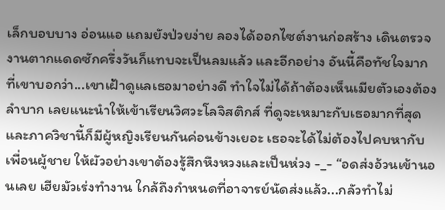เล็กบอบบาง อ่อนแอ แถมยังป่วยง่าย ลองได้ออกไซต์งานก่อสร้าง เดินตรวจงานตากแดดซักครึ่งวันก็แทบจะเป็นลมแล้ว และอีกอย่าง อันนี้คือทัชใจมาก ที่เขาบอกว่า...เขาเฝ้าดูแลเธอมาอย่างดี ทำใจไม่ได้ถ้าต้องเห็นเมียตัวเองต้องลำบาก เลยแนะนำให้เข้าเรียนวิศวะโลจิสติกส์ ที่ดูจะเหมาะกับเธอมากที่สุด และภาควิชานี้ก็มีผู้หญิงเรียนกันค่อนข้างเยอะ เธอจะได้ไม่ต้องไปคบหากับเพื่อนผู้ชาย ให้ผัวอย่างเขาต้องรู้สึกหึงหวงและเป็นห่วง -_- “อดส่งอ้วนเข้านอนเลย เฮียมัวเร่งทำงาน ใกล้ถึงกำหนดที่อาจารย์นัดส่งแล้ว...กลัวทำไม่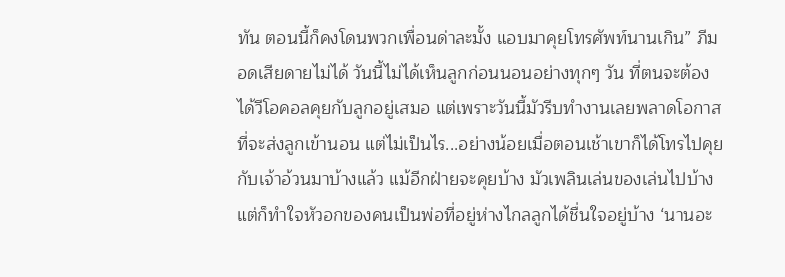ทัน ตอนนี้ก็คงโดนพวกเพื่อนด่าละมั้ง แอบมาคุยโทรศัพท์นานเกิน” ภีมอดเสียดายไม่ได้ วันนี้ไม่ได้เห็นลูกก่อนนอนอย่างทุกๆ วัน ที่ตนจะต้องได้วีโอคอลคุยกับลูกอยู่เสมอ แต่เพราะวันนี้มัวรีบทำงานเลยพลาดโอกาสที่จะส่งลูกเข้านอน แต่ไม่เป็นไร...อย่างน้อยเมื่อตอนเช้าเขาก็ได้โทรไปคุยกับเจ้าอ้วนมาบ้างแล้ว แม้อีกฝ่ายจะคุยบ้าง มัวเพลินเล่นของเล่นไปบ้าง แต่ก็ทำใจหัวอกของคนเป็นพ่อที่อยู่ห่างไกลลูกได้ชื่นใจอยู่บ้าง ‘นานอะ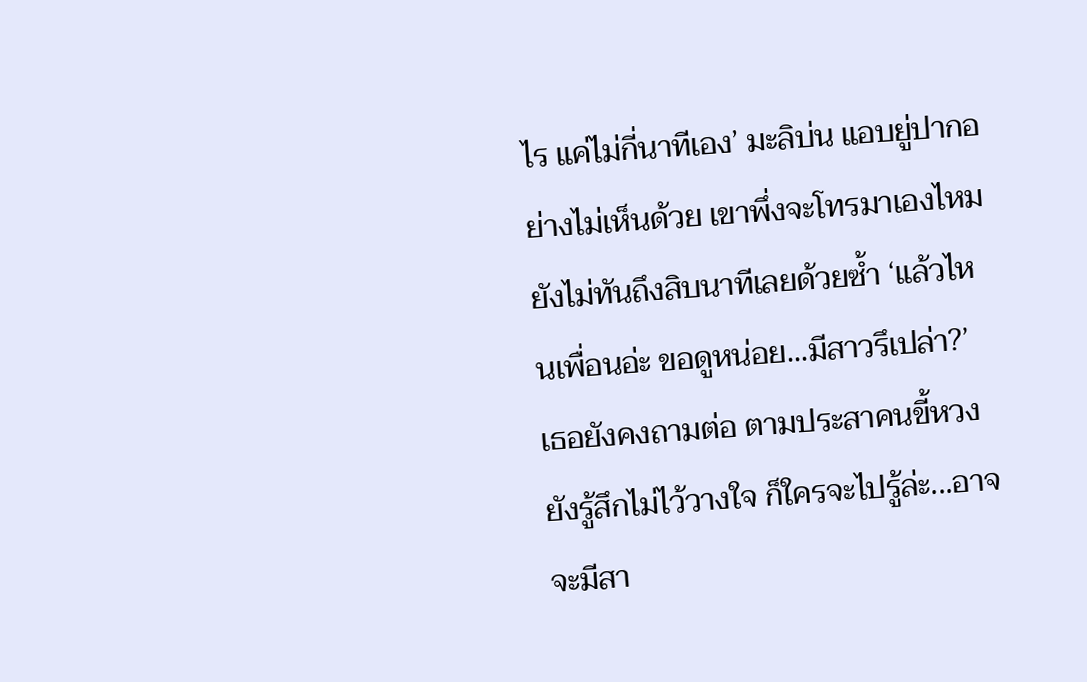ไร แค่ไม่กี่นาทีเอง’ มะลิบ่น แอบยู่ปากอย่างไม่เห็นด้วย เขาพึ่งจะโทรมาเองไหม ยังไม่ทันถึงสิบนาทีเลยด้วยซ้ำ ‘แล้วไหนเพื่อนอ่ะ ขอดูหน่อย...มีสาวรึเปล่า?’ เธอยังคงถามต่อ ตามประสาคนขี้หวง ยังรู้สึกไม่ไว้วางใจ ก็ใครจะไปรู้ล่ะ...อาจจะมีสา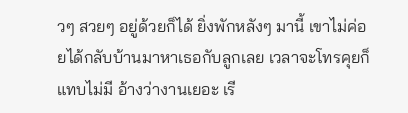วๆ สวยๆ อยู่ด้วยก็ได้ ยิ่งพักหลังๆ มานี้ เขาไม่ค่อยได้กลับบ้านมาหาเธอกับลูกเลย เวลาจะโทรคุยก็แทบไม่มี อ้างว่างานเยอะ เรี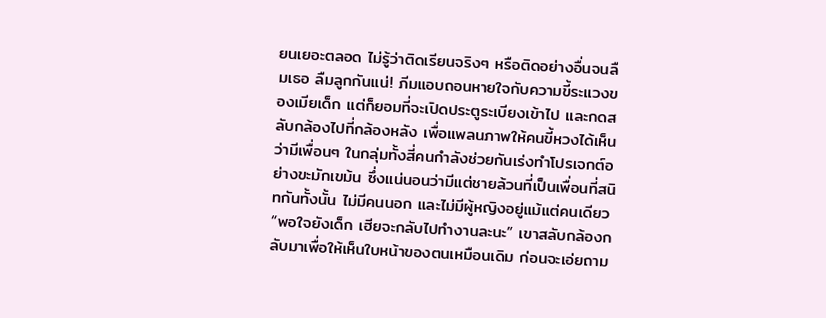ยนเยอะตลอด ไม่รู้ว่าติดเรียนจริงๆ หรือติดอย่างอื่นจนลืมเธอ ลืมลูกกันแน่! ภีมแอบถอนหายใจกับความขี้ระแวงของเมียเด็ก แต่ก็ยอมที่จะเปิดประตูระเบียงเข้าไป และกดสลับกล้องไปที่กล้องหลัง เพื่อแพลนภาพให้คนขี้หวงได้เห็นว่ามีเพื่อนๆ ในกลุ่มทั้งสี่คนกำลังช่วยกันเร่งทำโปรเจกต์อย่างขะมักเขม้น ซึ่งแน่นอนว่ามีแต่ชายล้วนที่เป็นเพื่อนที่สนิทกันทั้งนั้น ไม่มีคนนอก และไม่มีผู้หญิงอยู่แม้แต่คนเดียว “พอใจยังเด็ก เฮียจะกลับไปทำงานละนะ” เขาสลับกล้องกลับมาเพื่อให้เห็นใบหน้าของตนเหมือนเดิม ก่อนจะเอ่ยถาม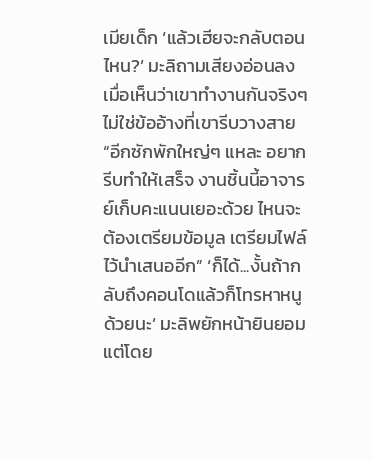เมียเด็ก ‘แล้วเฮียจะกลับตอนไหน?’ มะลิถามเสียงอ่อนลง เมื่อเห็นว่าเขาทำงานกันจริงๆ ไม่ใช่ข้ออ้างที่เขารีบวางสาย “อีกซักพักใหญ่ๆ แหละ อยากรีบทำให้เสร็จ งานชิ้นนี้อาจารย์เก็บคะแนนเยอะด้วย ไหนจะต้องเตรียมข้อมูล เตรียมไฟล์ไว้นำเสนออีก” ‘ก็ได้...งั้นถ้ากลับถึงคอนโดแล้วก็โทรหาหนูด้วยนะ’ มะลิพยักหน้ายินยอมแต่โดย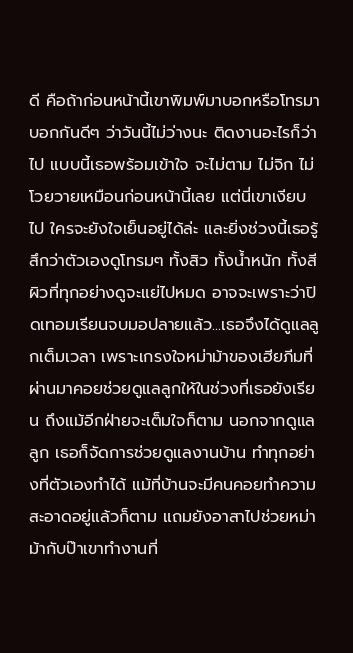ดี คือถ้าก่อนหน้านี้เขาพิมพ์มาบอกหรือโทรมาบอกกันดีๆ ว่าวันนี้ไม่ว่างนะ ติดงานอะไรก็ว่าไป แบบนี้เธอพร้อมเข้าใจ จะไม่ตาม ไม่จิก ไม่โวยวายเหมือนก่อนหน้านี้เลย แต่นี่เขาเงียบไป ใครจะยังใจเย็นอยู่ได้ล่ะ และยิ่งช่วงนี้เธอรู้สึกว่าตัวเองดูโทรมๆ ทั้งสิว ทั้งน้ำหนัก ทั้งสีผิวที่ทุกอย่างดูจะแย่ไปหมด อาจจะเพราะว่าปิดเทอมเรียนจบมอปลายแล้ว...เธอจึงได้ดูแลลูกเต็มเวลา เพราะเกรงใจหม่าม้าของเฮียภีมที่ผ่านมาคอยช่วยดูแลลูกให้ในช่วงที่เธอยังเรียน ถึงแม้อีกฝ่ายจะเต็มใจก็ตาม นอกจากดูแลลูก เธอก็จัดการช่วยดูแลงานบ้าน ทำทุกอย่างที่ตัวเองทำได้ แม้ที่บ้านจะมีคนคอยทำความสะอาดอยู่แล้วก็ตาม แถมยังอาสาไปช่วยหม่าม้ากับป๊าเขาทำงานที่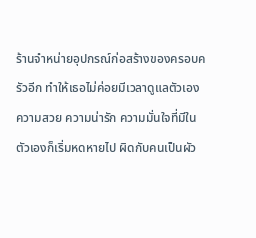ร้านจำหน่ายอุปกรณ์ก่อสร้างของครอบครัวอีก ทำให้เธอไม่ค่อยมีเวลาดูแลตัวเอง ความสวย ความน่ารัก ความมั่นใจที่มีในตัวเองก็เริ่มหดหายไป ผิดกับคนเป็นผัว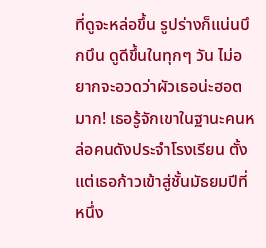ที่ดูจะหล่อขึ้น รูปร่างก็แน่นบึกบึน ดูดีขึ้นในทุกๆ วัน ไม่อยากจะอวดว่าผัวเธอน่ะฮอตมาก! เธอรู้จักเขาในฐานะคนหล่อคนดังประจำโรงเรียน ตั้งแต่เธอก้าวเข้าสู่ชั้นมัธยมปีที่หนึ่ง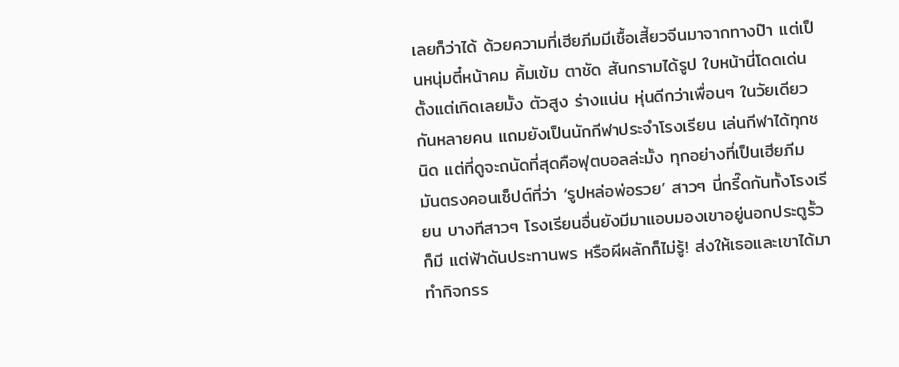เลยก็ว่าได้ ด้วยความที่เฮียภีมมีเชื้อเสี้ยวจีนมาจากทางป๊า แต่เป็นหนุ่มตี๋หน้าคม คิ้มเข้ม ตาชัด สันกรามได้รูป ใบหน้านี่โดดเด่นตั้งแต่เกิดเลยมั้ง ตัวสูง ร่างแน่น หุ่นดีกว่าเพื่อนๆ ในวัยเดียวกันหลายคน แถมยังเป็นนักกีฬาประจำโรงเรียน เล่นกีฬาได้ทุกชนิด แต่ที่ดูจะถนัดที่สุดคือฟุตบอลล่ะมั้ง ทุกอย่างที่เป็นเฮียภีม มันตรงคอนเซ็ปต์ที่ว่า ‘รูปหล่อพ่อรวย’ สาวๆ นี่กรี๊ดกันทั้งโรงเรียน บางทีสาวๆ โรงเรียนอื่นยังมีมาแอบมองเขาอยู่นอกประตูรั้วก็มี แต่ฟ้าดันประทานพร หรือผีผลักก็ไม่รู้! ส่งให้เธอและเขาได้มาทำกิจกรร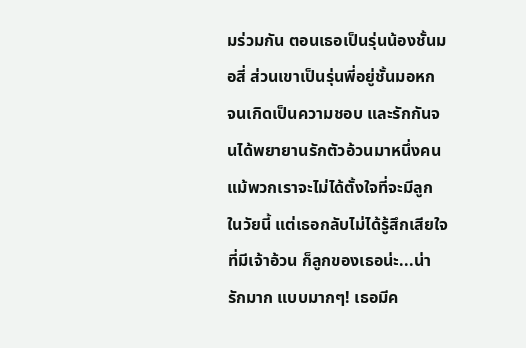มร่วมกัน ตอนเธอเป็นรุ่นน้องชั้นมอสี่ ส่วนเขาเป็นรุ่นพี่อยู่ชั้นมอหก จนเกิดเป็นความชอบ และรักกันจนได้พยายานรักตัวอ้วนมาหนึ่งคน แม้พวกเราจะไม่ได้ตั้งใจที่จะมีลูกในวัยนี้ แต่เธอกลับไม่ได้รู้สึกเสียใจที่มีเจ้าอ้วน ก็ลูกของเธอน่ะ...น่ารักมาก แบบมากๆ! เธอมีค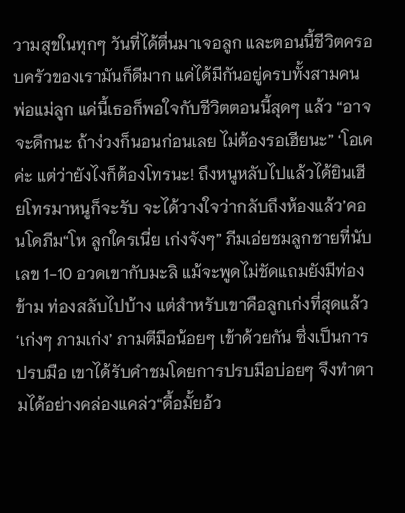วามสุขในทุกๆ วันที่ได้ตื่นมาเจอลูก และตอนนี้ชีวิตครอบครัวของเรามันก็ดีมาก แค่ได้มีกันอยู่ครบทั้งสามคน พ่อแม่ลูก แค่นี้เธอก็พอใจกับชีวิตตอนนี้สุดๆ แล้ว “อาจจะดึกนะ ถ้าง่วงก็นอนก่อนเลย ไม่ต้องรอเฮียนะ” ‘โอเคค่ะ แต่ว่ายังไงก็ต้องโทรนะ! ถึงหนูหลับไปแล้วได้ยินเฮียโทรมาหนูก็จะรับ จะได้วางใจว่ากลับถึงห้องแล้ว’คอนโดภีม“โห ลูกใครเนี่ย เก่งจังๆ” ภีมเอ่ยชมลูกชายที่นับเลข 1-10 อวดเขากับมะลิ แม้จะพูดไม่ชัดแถมยังมีท่องข้าม ท่องสลับไปบ้าง แต่สำหรับเขาคือลูกเก่งที่สุดแล้ว‘เก่งๆ ภามเก่ง’ ภามตีมือน้อยๆ เข้าด้วยกัน ซึ่งเป็นการปรบมือ เขาได้รับคำชมโดยการปรบมือบ่อยๆ จึงทำตามได้อย่างคล่องแคล่ว“ดื้อมั้ยอ้ว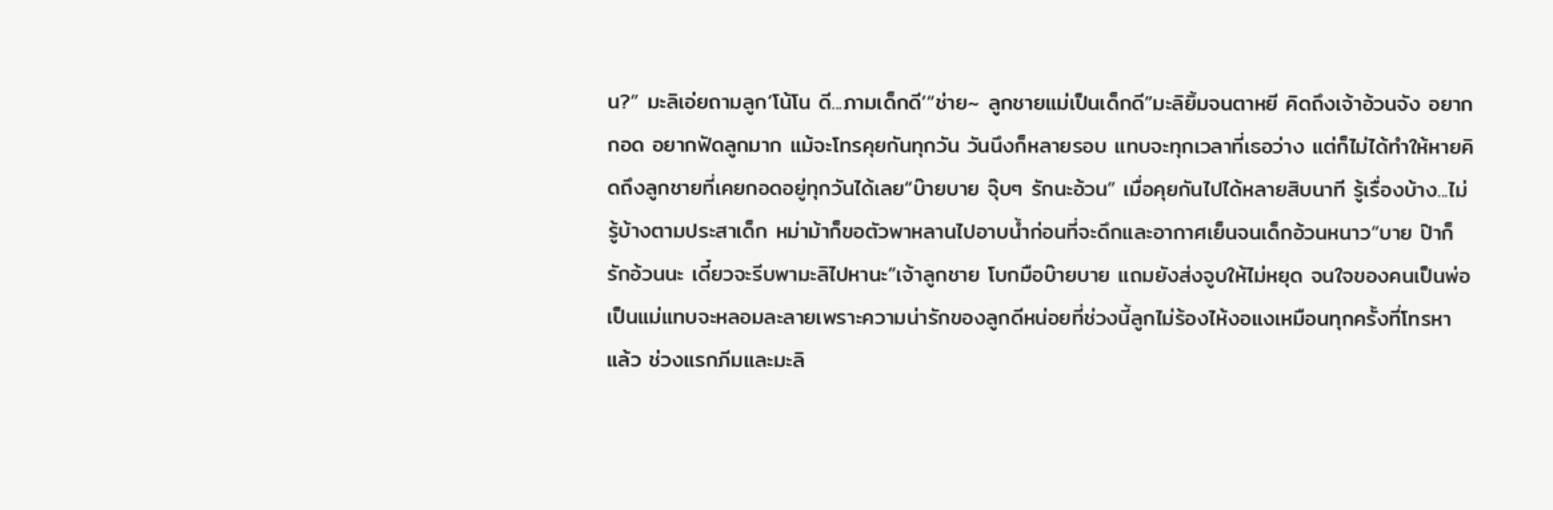น?” มะลิเอ่ยถามลูก‘โน้โน ดี...ภามเด็กดี’“ช่าย~ ลูกชายแม่เป็นเด็กดี”มะลิยิ้มจนตาหยี คิดถึงเจ้าอ้วนจัง อยากกอด อยากฟัดลูกมาก แม้จะโทรคุยกันทุกวัน วันนึงก็หลายรอบ แทบจะทุกเวลาที่เธอว่าง แต่ก็ไม่ได้ทำให้หายคิดถึงลูกชายที่เคยกอดอยู่ทุกวันได้เลย“บ๊ายบาย จุ๊บๆ รักนะอ้วน” เมื่อคุยกันไปได้หลายสิบนาที รู้เรื่องบ้าง...ไม่รู้บ้างตามประสาเด็ก หม่าม้าก็ขอตัวพาหลานไปอาบน้ำก่อนที่จะดึกและอากาศเย็นจนเด็กอ้วนหนาว“บาย ป๊าก็รักอ้วนนะ เดี๋ยวจะรีบพามะลิไปหานะ”เจ้าลูกชาย โบกมือบ๊ายบาย แถมยังส่งจูบให้ไม่หยุด จนใจของคนเป็นพ่อเป็นแม่แทบจะหลอมละลายเพราะความน่ารักของลูกดีหน่อยที่ช่วงนี้ลูกไม่ร้องไห้งอแงเหมือนทุกครั้งที่โทรหาแล้ว ช่วงแรกภีมและมะลิ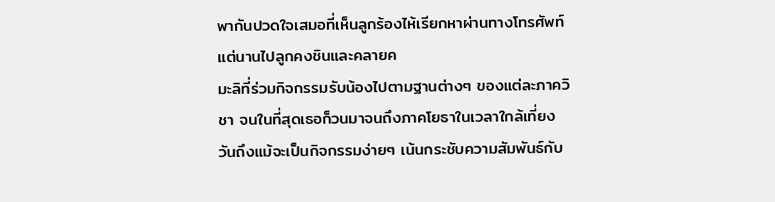พากันปวดใจเสมอที่เห็นลูกร้องไห้เรียกหาผ่านทางโทรศัพท์ แต่นานไปลูกคงชินและคลายค
มะลิที่ร่วมกิจกรรมรับน้องไปตามฐานต่างๆ ของแต่ละภาควิชา จนในที่สุดเธอก็วนมาจนถึงภาคโยธาในเวลาใกล้เที่ยงวันถึงแม้จะเป็นกิจกรรมง่ายๆ เน้นกระชับความสัมพันธ์กับ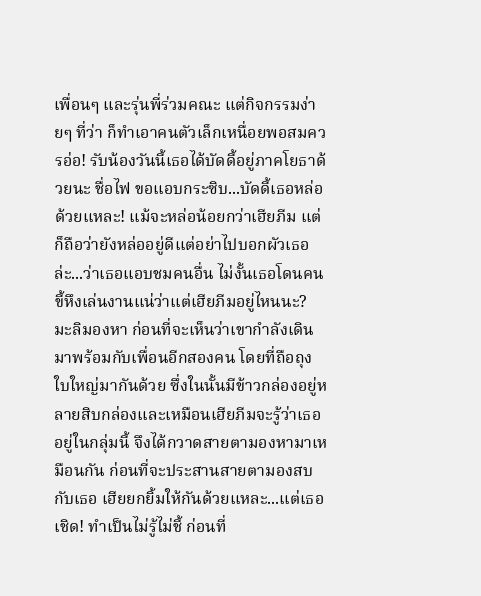เพื่อนๆ และรุ่นพี่ร่วมคณะ แต่กิจกรรมง่ายๆ ที่ว่า ก็ทำเอาคนตัวเล็กเหนื่อยพอสมควรอ่อ! รับน้องวันนี้เธอได้บัดดี้อยู่ภาคโยธาด้วยนะ ชื่อไฟ ขอแอบกระซิบ...บัดดี้เธอหล่อด้วยแหละ! แม้จะหล่อน้อยกว่าเฮียภีม แต่ก็ถือว่ายังหล่ออยู่ดีแต่อย่าไปบอกผัวเธอล่ะ...ว่าเธอแอบชมคนอื่น ไม่งั้นเธอโดนคนขี้หึงเล่นงานแน่ว่าแต่เฮียภีมอยู่ไหนนะ? มะลิมองหา ก่อนที่จะเห็นว่าเขากำลังเดินมาพร้อมกับเพื่อนอีกสองคน โดยที่ถือถุงใบใหญ่มากันด้วย ซึ่งในนั้นมีข้าวกล่องอยู่หลายสิบกล่องและเหมือนเฮียภีมจะรู้ว่าเธออยู่ในกลุ่มนี้ จึงได้กวาดสายตามองหามาเหมือนกัน ก่อนที่จะประสานสายตามองสบกับเธอ เฮียยกยิ้มให้กันด้วยแหละ...แต่เธอเชิด! ทำเป็นไม่รู้ไม่ชี้ ก่อนที่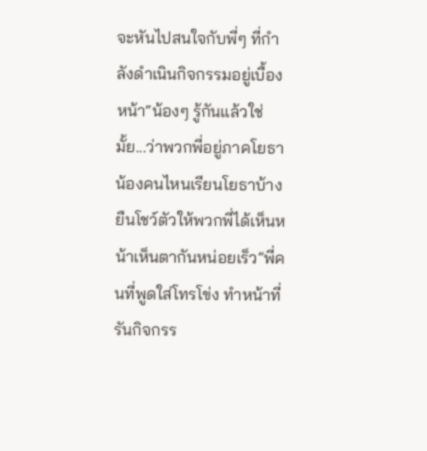จะหันไปสนใจกับพี่ๆ ที่กำลังดำเนินกิจกรรมอยู่เบื้องหน้า“น้องๆ รู้กันแล้วใช่มั้ย...ว่าพวกพี่อยู่ภาคโยธา น้องคนไหนเรียนโยธาบ้าง ยืนโชว์ตัวให้พวกพี่ได้เห็นหน้าเห็นตากันหน่อยเร็ว”พี่คนที่พูดใส่โทรโข่ง ทำหน้าที่รันกิจกรร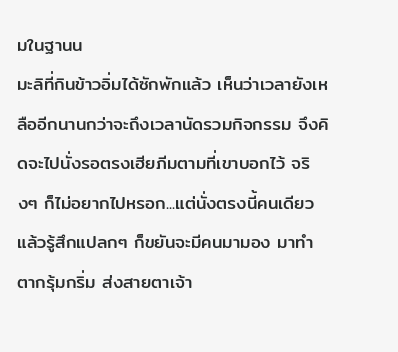มในฐานน
มะลิที่กินข้าวอิ่มได้ซักพักแล้ว เห็นว่าเวลายังเหลืออีกนานกว่าจะถึงเวลานัดรวมกิจกรรม จึงคิดจะไปนั่งรอตรงเฮียภีมตามที่เขาบอกไว้ จริงๆ ก็ไม่อยากไปหรอก...แต่นั่งตรงนี้คนเดียวแล้วรู้สึกแปลกๆ ก็ขยันจะมีคนมามอง มาทำตากรุ้มกริ่ม ส่งสายตาเจ้า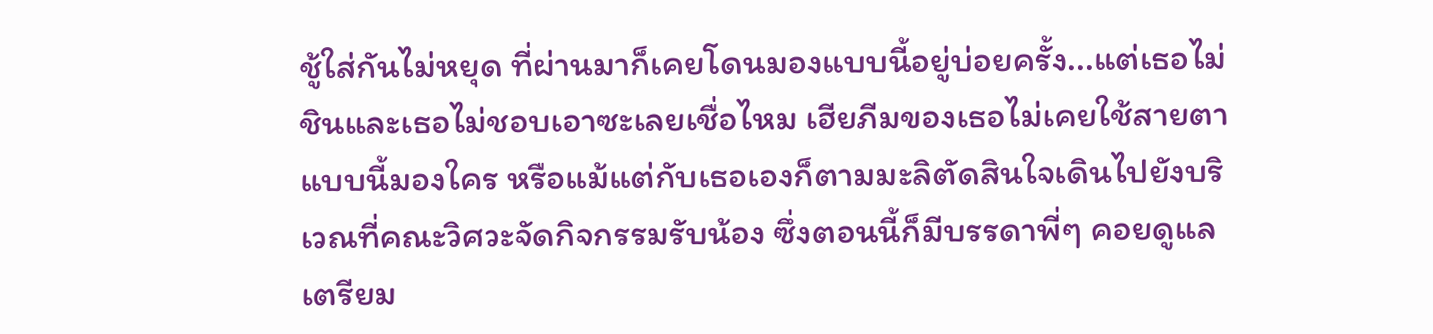ชู้ใส่กันไม่หยุด ที่ผ่านมาก็เคยโดนมองแบบนี้อยู่บ่อยครั้ง...แต่เธอไม่ชินและเธอไม่ชอบเอาซะเลยเชื่อไหม เฮียภีมของเธอไม่เคยใช้สายตาแบบนี้มองใคร หรือแม้แต่กับเธอเองก็ตามมะลิตัดสินใจเดินไปยังบริเวณที่คณะวิศวะจัดกิจกรรมรับน้อง ซึ่งตอนนี้ก็มีบรรดาพี่ๆ คอยดูแลเตรียม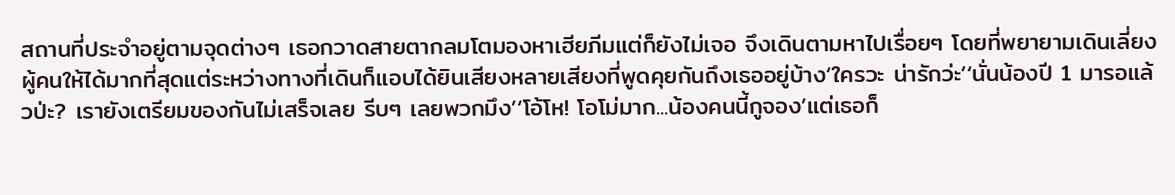สถานที่ประจำอยู่ตามจุดต่างๆ เธอกวาดสายตากลมโตมองหาเฮียภีมแต่ก็ยังไม่เจอ จึงเดินตามหาไปเรื่อยๆ โดยที่พยายามเดินเลี่ยงผู้คนให้ได้มากที่สุดแต่ระหว่างทางที่เดินก็แอบได้ยินเสียงหลายเสียงที่พูดคุยกันถึงเธออยู่บ้าง‘ใครวะ น่ารักว่ะ’‘นั่นน้องปี 1 มารอแล้วป่ะ? เรายังเตรียมของกันไม่เสร็จเลย รีบๆ เลยพวกมึง’‘โอ้โห! โอโม่มาก...น้องคนนี้กูจอง’แต่เธอก็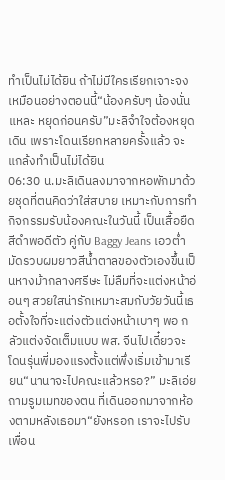ทำเป็นไม่ได้ยิน ถ้าไม่มีใครเรียกเจาะจงเหมือนอย่างตอนนี้“น้องครับๆ น้องนั่นแหละ หยุดก่อนครับ”มะลิจำใจต้องหยุดเดิน เพราะโดนเรียกหลายครั้งแล้ว จะแกล้งทำเป็นไม่ได้ยิน
06:30 น.มะลิเดินลงมาจากหอพักมาด้วยชุดที่ตนคิดว่าใส่สบาย เหมาะกับการทำกิจกรรมรับน้องคณะในวันนี้ เป็นเสื้อยืดสีดำพอดีตัว คู่กับ Baggy Jeans เอวต่ำ มัดรวบผมยาวสีน้ำตาลของตัวเองขึ้นเป็นหางม้ากลางศรีษะ ไม่ลืมที่จะแต่งหน้าอ่อนๆ สวยใสน่ารักเหมาะสมกับวัยวันนี้เธอตั้งใจที่จะแต่งตัวแต่งหน้าเบาๆ พอ กลัวแต่งจัดเต็มแบบ พส. จีนไปเดี๋ยวจะโดนรุ่นพี่มองแรงตั้งแต่พึ่งเริ่มเข้ามาเรียน“นานาจะไปคณะแล้วหรอ?” มะลิเอ่ยถามรูมเมทของตน ที่เดินออกมาจากห้องตามหลังเธอมา“ยังหรอก เราจะไปรับเพื่อน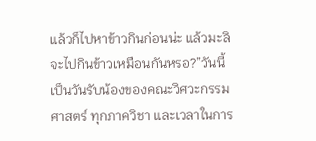แล้วก็ไปหาข้าวกินก่อนน่ะ แล้วมะลิจะไปกินข้าวเหมือนกันหรอ?”วันนี้เป็นวันรับน้องของคณะวิศวะกรรมศาสตร์ ทุกภาควิชา และเวลาในการ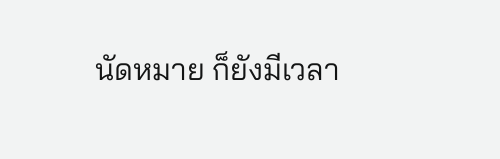นัดหมาย ก็ยังมีเวลา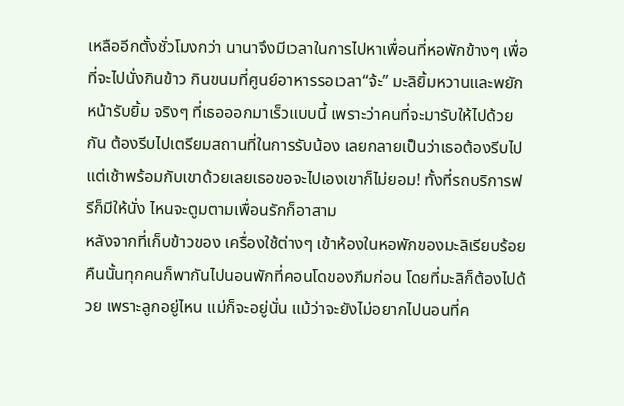เหลืออีกตั้งชั่วโมงกว่า นานาจึงมีเวลาในการไปหาเพื่อนที่หอพักข้างๆ เพื่อที่จะไปนั่งกินข้าว กินขนมที่ศูนย์อาหารรอเวลา“จ้ะ” มะลิยิ้มหวานและพยักหน้ารับยิ้ม จริงๆ ที่เธอออกมาเร็วแบบนี้ เพราะว่าคนที่จะมารับให้ไปด้วยกัน ต้องรีบไปเตรียมสถานที่ในการรับน้อง เลยกลายเป็นว่าเธอต้องรีบไปแต่เช้าพร้อมกับเขาด้วยเลยเธอขอจะไปเองเขาก็ไม่ยอม! ทั้งที่รถบริการฟรีก็มีให้นั่ง ไหนจะตูมตามเพื่อนรักก็อาสาม
หลังจากที่เก็บข้าวของ เครื่องใช้ต่างๆ เข้าห้องในหอพักของมะลิเรียบร้อย คืนนั้นทุกคนก็พากันไปนอนพักที่คอนโดของภีมก่อน โดยที่มะลิก็ต้องไปด้วย เพราะลูกอยู่ไหน แม่ก็จะอยู่นั่น แม้ว่าจะยังไม่อยากไปนอนที่ค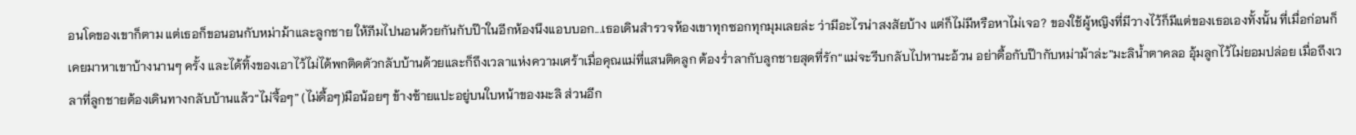อนโดของเขาก็ตาม แต่เธอก็ขอนอนกับหม่าม้าและลูกชาย ให้ภีมไปนอนด้วยกันกับป๊าในอีกห้องนึงแอบบอก...เธอเดินสำรวจห้องเขาทุกซอกทุกมุมเลยล่ะ ว่ามีอะไรน่าสงสัยบ้าง แต่ก็ไม่มีหรือหาไม่เจอ? ของใช้ผู้หญิงที่มีวางไว้ก็มีแต่ของเธอเองทั้งนั้น ที่เมื่อก่อนก็เคยมาหาเขาบ้างนานๆ ครั้ง และได้ทิ้งของเอาไว้ไม่ได้พกติดตัวกลับบ้านด้วยและก็ถึงเวลาแห่งความเศร้าเมื่อคุณแม่ที่แสนติดลูก ต้องร่ำลากับลูกชายสุดที่รัก“แม่จะรีบกลับไปหานะอ้วน อย่าดื้อกับป๊ากับหม่าม้าล่ะ”มะลิน้ำตาคลอ อุ้มลูกไว้ไม่ยอมปล่อย เมื่อถึงเวลาที่ลูกชายต้องเดินทางกลับบ้านแล้ว“ไม่จื้อๆ” (ไม่ดื้อๆ)มือน้อยๆ ข้างซ้ายแปะอยู่บนใบหน้าของมะลิ ส่วนอีก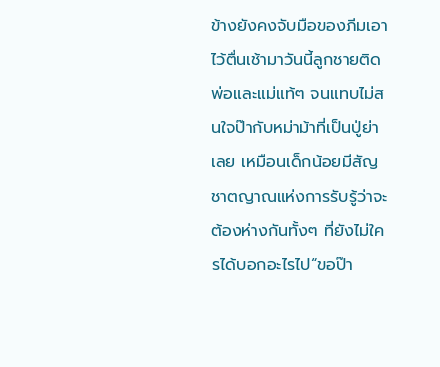ข้างยังคงจับมือของภีมเอาไว้ตื่นเช้ามาวันนี้ลูกชายติดพ่อและแม่แท้ๆ จนแทบไม่สนใจป๊ากับหม่าม้าที่เป็นปู่ย่าเลย เหมือนเด็กน้อยมีสัญชาตญาณแห่งการรับรู้ว่าจะต้องห่างกันทั้งๆ ที่ยังไม่ใครได้บอกอะไรไป“ขอป๊า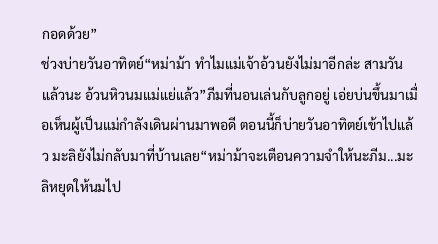กอดด้วย”
ช่วงบ่ายวันอาทิตย์“หม่าม้า ทำไมแม่เจ้าอ้วนยังไม่มาอีกล่ะ สามวันแล้วนะ อ้วนหิวนมแม่แย่แล้ว”ภีมที่นอนเล่นกับลูกอยู่ เอ่ยบ่นขึ้นมาเมื่อเห็นผู้เป็นแม่กำลังเดินผ่านมาพอดี ตอนนี้ก็บ่ายวันอาทิตย์เข้าไปแล้ว มะลิยังไม่กลับมาที่บ้านเลย“หม่าม้าจะเตือนความจำให้นะภีม...มะลิหยุดให้นมไป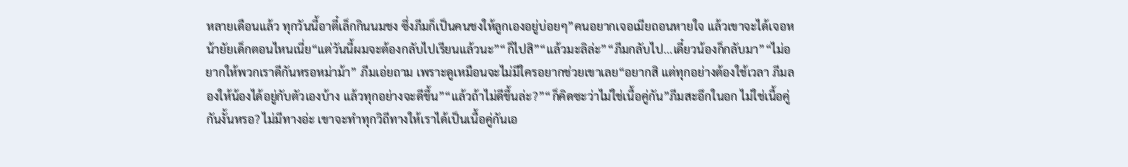หลายเดือนแล้ว ทุกวันนี้อาตี๋เล็กกินนมชง ซึ่งภีมก็เป็นคนชงให้ลูกเองอยู่บ่อยๆ”คนอยากเจอเมียถอนหายใจ แล้วเขาจะได้เจอหน้ายัยเด็กตอนไหนเนี่ย“แต่วันนี้ผมจะต้องกลับไปเรียนแล้วนะ”“ก็ไปสิ”“แล้วมะลิล่ะ”“ภีมกลับไป...เดี๋ยวน้องก็กลับมา”“ไม่อยากให้พวกเราดีกันหรอหม่าม้า” ภีมเอ่ยถาม เพราะดูเหมือนจะไม่มีใครอยากช่วยเขาเลย“อยากสิ แต่ทุกอย่างต้องใช้เวลา ภีมลองให้น้องได้อยู่กับตัวเองบ้าง แล้วทุกอย่างจะดีขึ้น”“แล้วถ้าไม่ดีขึ้นล่ะ?”“ก็คิดซะว่าไม่ใช่เนื้อคู่กัน”ภีมสะอึกในอก ไม่ใช่เนื้อคู่กันงั้นหรอ? ไม่มีทางอ่ะ เขาจะทำทุกวิถีทางให้เราได้เป็นเนื้อคู่กันเอ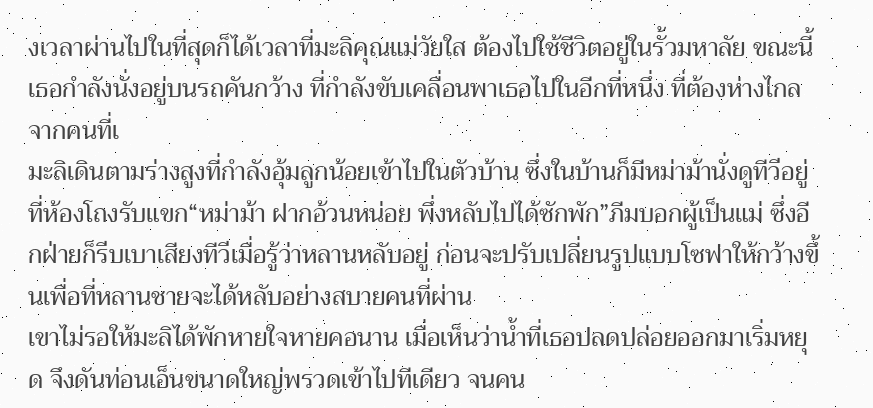งเวลาผ่านไปในที่สุดก็ได้เวลาที่มะลิคุณแม่วัยใส ต้องไปใช้ชีวิตอยู่ในรั้วมหาลัย ขณะนี้เธอกำลังนั่งอยู่บนรถคันกว้าง ที่กำลังขับเคลื่อนพาเธอไปในอีกที่หนึ่ง ที่ต้องห่างไกลจากคนที่เ
มะลิเดินตามร่างสูงที่กำลังอุ้มลูกน้อยเข้าไปในตัวบ้าน ซึ่งในบ้านก็มีหม่าม้านั่งดูทีวีอยู่ที่ห้องโถงรับแขก“หม่าม้า ฝากอ้วนหน่อย พึ่งหลับไปได้ซักพัก”ภีมบอกผู้เป็นแม่ ซึ่งอีกฝ่ายก็รีบเบาเสียงทีวีเมื่อรู้ว่าหลานหลับอยู่ ก่อนจะปรับเปลี่ยนรูปแบบโซฟาให้กว้างขึ้นเพื่อที่หลานชายจะได้หลับอย่างสบายคนที่ผ่าน
เขาไม่รอให้มะลิได้พักหายใจหายคอนาน เมื่อเห็นว่าน้ำที่เธอปลดปล่อยออกมาเริ่มหยุด จึงดันท่อนเอ็นขนาดใหญ่พรวดเข้าไปทีเดียว จนคน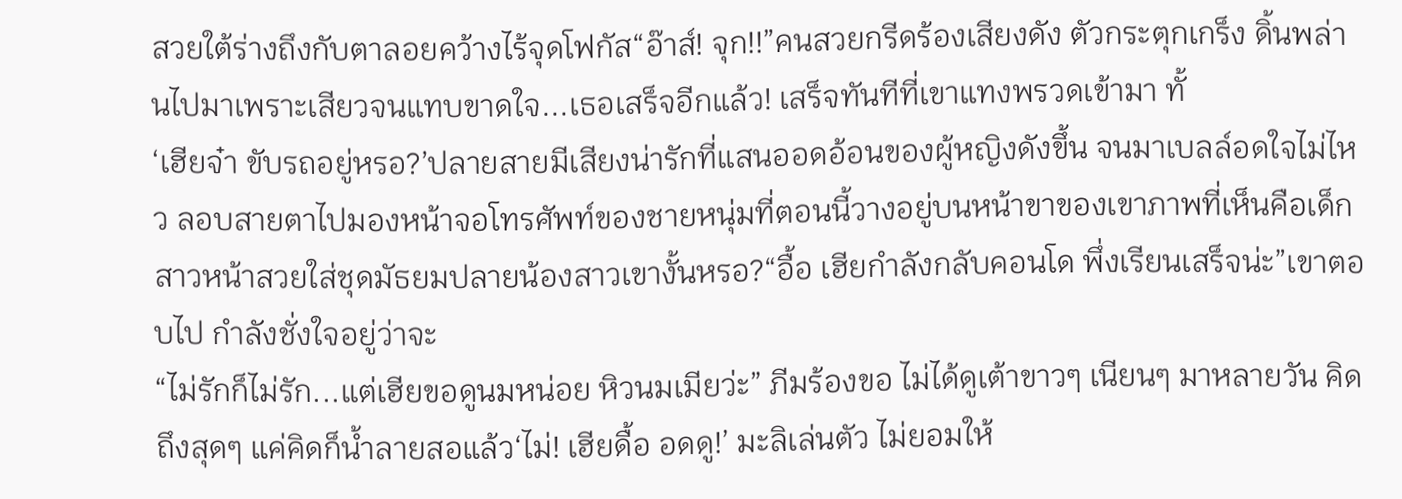สวยใต้ร่างถึงกับตาลอยคว้างไร้จุดโฟกัส“อ๊าส์! จุก!!”คนสวยกรีดร้องเสียงดัง ตัวกระตุกเกร็ง ดิ้นพล่านไปมาเพราะเสียวจนแทบขาดใจ...เธอเสร็จอีกแล้ว! เสร็จทันทีที่เขาแทงพรวดเข้ามา ทั้
‘เฮียจ๋า ขับรถอยู่หรอ?’ปลายสายมีเสียงน่ารักที่แสนออดอ้อนของผู้หญิงดังขึ้น จนมาเบลล์อดใจไม่ไหว ลอบสายตาไปมองหน้าจอโทรศัพท์ของชายหนุ่มที่ตอนนี้วางอยู่บนหน้าขาของเขาภาพที่เห็นคือเด็กสาวหน้าสวยใส่ชุดมัธยมปลายน้องสาวเขางั้นหรอ?“อื้อ เฮียกำลังกลับคอนโด พึ่งเรียนเสร็จน่ะ”เขาตอบไป กำลังชั่งใจอยู่ว่าจะ
“ไม่รักก็ไม่รัก...แต่เฮียขอดูนมหน่อย หิวนมเมียว่ะ” ภีมร้องขอ ไม่ได้ดูเต้าขาวๆ เนียนๆ มาหลายวัน คิดถึงสุดๆ แค่คิดก็น้ำลายสอแล้ว‘ไม่! เฮียดื้อ อดดู!’ มะลิเล่นตัว ไม่ยอมให้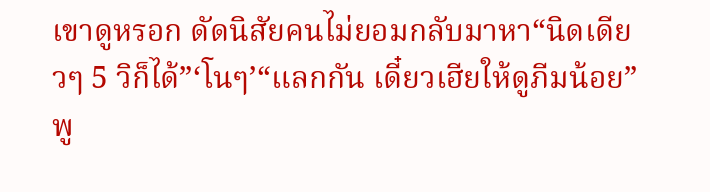เขาดูหรอก ดัดนิสัยคนไม่ยอมกลับมาหา“นิดเดียวๆ 5 วิก็ได้”‘โนๆ’“แลกกัน เดี๋ยวเฮียให้ดูภีมน้อย” พู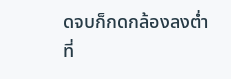ดจบก็กดกล้องลงต่ำ ที่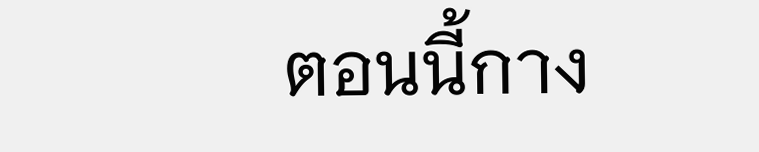ตอนนี้กาง